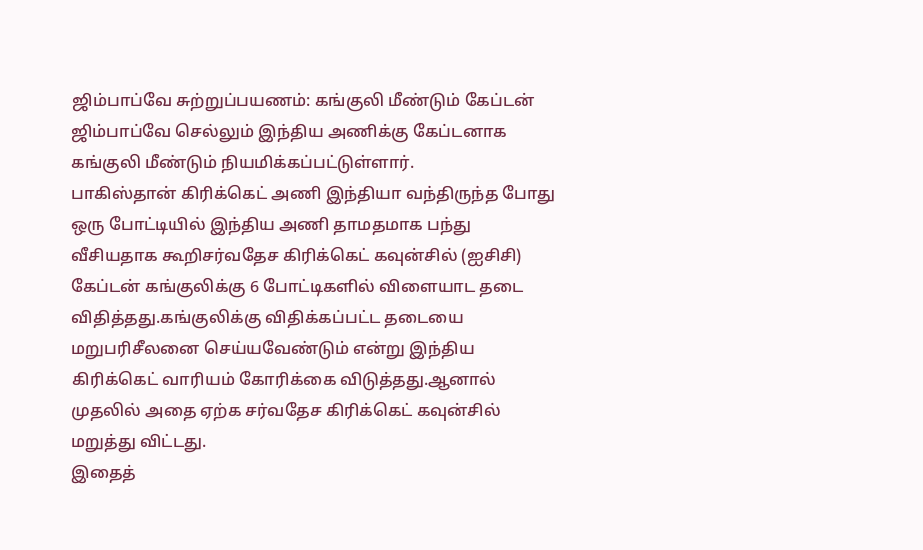ஜிம்பாப்வே சுற்றுப்பயணம்: கங்குலி மீண்டும் கேப்டன்
ஜிம்பாப்வே செல்லும் இந்திய அணிக்கு கேப்டனாக கங்குலி மீண்டும் நியமிக்கப்பட்டுள்ளார்.
பாகிஸ்தான் கிரிக்கெட் அணி இந்தியா வந்திருந்த போது ஒரு போட்டியில் இந்திய அணி தாமதமாக பந்து வீசியதாக கூறிசர்வதேச கிரிக்கெட் கவுன்சில் (ஐசிசி) கேப்டன் கங்குலிக்கு 6 போட்டிகளில் விளையாட தடை விதித்தது.கங்குலிக்கு விதிக்கப்பட்ட தடையை மறுபரிசீலனை செய்யவேண்டும் என்று இந்திய கிரிக்கெட் வாரியம் கோரிக்கை விடுத்தது.ஆனால் முதலில் அதை ஏற்க சர்வதேச கிரிக்கெட் கவுன்சில் மறுத்து விட்டது.
இதைத்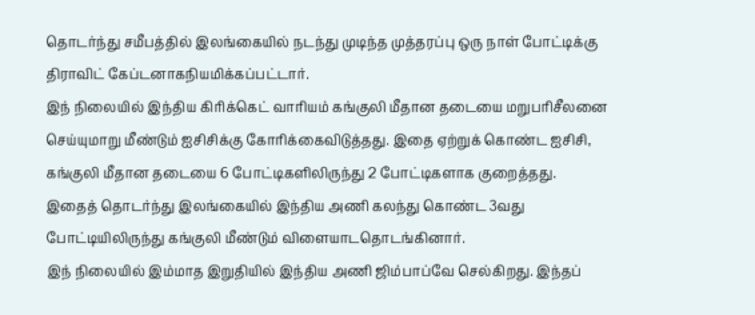தொடர்ந்து சமீபத்தில் இலங்கையில் நடந்து முடிந்த முத்தரப்பு ஒரு நாள் போட்டிக்கு திராவிட் கேப்டனாகநியமிக்கப்பட்டார்.
இந் நிலையில் இந்திய கிரிக்கெட் வாரியம் கங்குலி மீதான தடையை மறுபரிசீலனை செய்யுமாறு மீண்டும் ஐசிசிக்கு கோரிக்கைவிடுத்தது. இதை ஏற்றுக் கொண்ட ஐசிசி, கங்குலி மீதான தடையை 6 போட்டிகளிலிருந்து 2 போட்டிகளாக குறைத்தது.
இதைத் தொடர்ந்து இலங்கையில் இந்திய அணி கலந்து கொண்ட 3வது போட்டியிலிருந்து கங்குலி மீண்டும் விளையாடதொடங்கினார்.
இந் நிலையில் இம்மாத இறுதியில் இந்திய அணி ஜிம்பாப்வே செல்கிறது. இந்தப்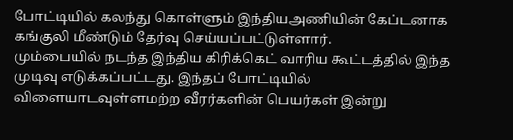போட்டியில் கலந்து கொள்ளும் இந்தியஅணியின் கேப்டனாக கங்குலி மீண்டும் தேர்வு செய்யப்பட்டுள்ளார்.
மும்பையில் நடந்த இந்திய கிரிக்கெட் வாரிய கூட்டத்தில் இந்த முடிவு எடுக்கப்பட்டது. இந்தப் போட்டியில் விளையாடவுள்ளமற்ற வீரர்களின் பெயர்கள் இன்று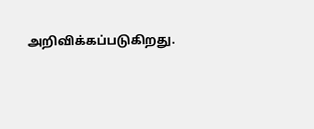அறிவிக்கப்படுகிறது.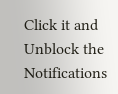Click it and Unblock the Notifications